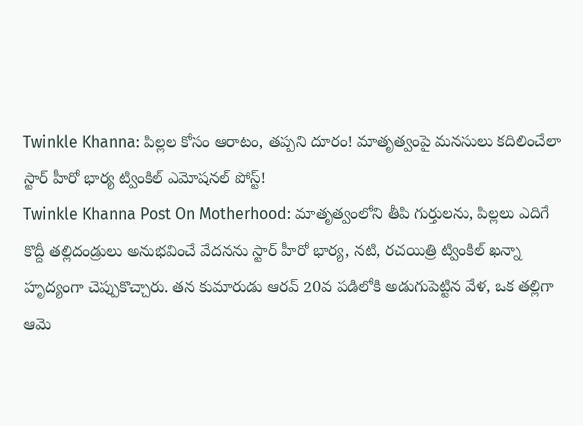Twinkle Khanna: పిల్లల కోసం ఆరాటం, తప్పని దూరం! మాతృత్వంపై మనసులు కదిలించేలా స్టార్ హీరో భార్య ట్వింకిల్ ఎమోషనల్ పోస్ట్!
Twinkle Khanna Post On Motherhood: మాతృత్వంలోని తీపి గుర్తులను, పిల్లలు ఎదిగే కొద్దీ తల్లిదండ్రులు అనుభవించే వేదనను స్టార్ హీరో భార్య, నటి, రచయిత్రి ట్వింకిల్ ఖన్నా హృద్యంగా చెప్పుకొచ్చారు. తన కుమారుడు ఆరవ్ 20వ పడిలోకి అడుగుపెట్టిన వేళ, ఒక తల్లిగా ఆమె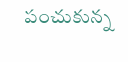పంచుకున్న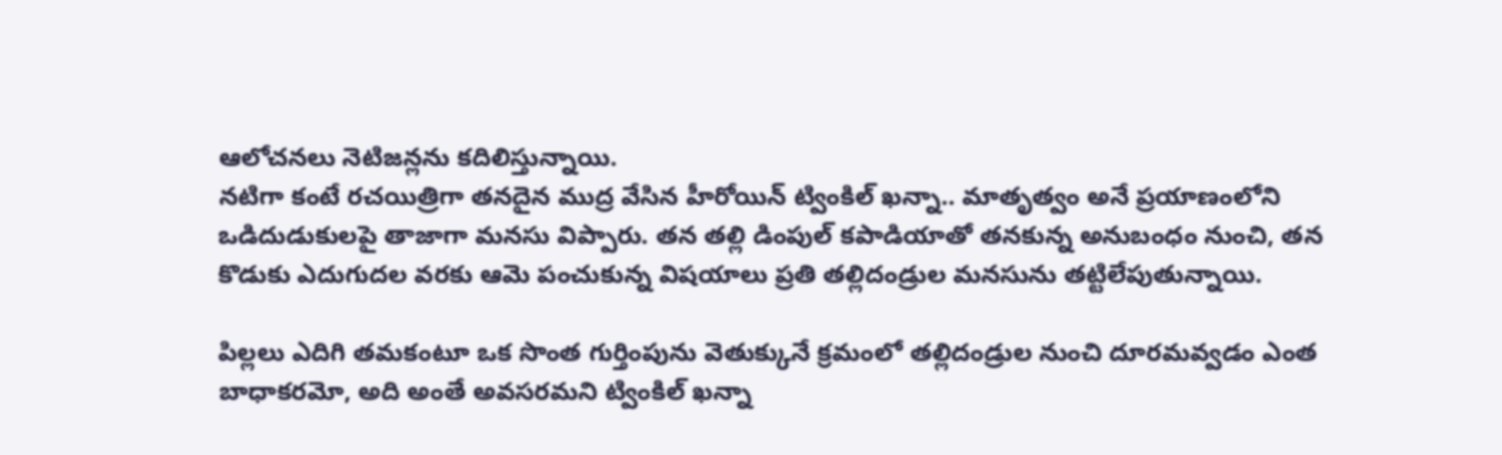ఆలోచనలు నెటిజన్లను కదిలిస్తున్నాయి.
నటిగా కంటే రచయిత్రిగా తనదైన ముద్ర వేసిన హీరోయిన్ ట్వింకిల్ ఖన్నా.. మాతృత్వం అనే ప్రయాణంలోని ఒడిదుడుకులపై తాజాగా మనసు విప్పారు. తన తల్లి డింపుల్ కపాడియాతో తనకున్న అనుబంధం నుంచి, తన కొడుకు ఎదుగుదల వరకు ఆమె పంచుకున్న విషయాలు ప్రతి తల్లిదండ్రుల మనసును తట్టిలేపుతున్నాయి.

పిల్లలు ఎదిగి తమకంటూ ఒక సొంత గుర్తింపును వెతుక్కునే క్రమంలో తల్లిదండ్రుల నుంచి దూరమవ్వడం ఎంత బాధాకరమో, అది అంతే అవసరమని ట్వింకిల్ ఖన్నా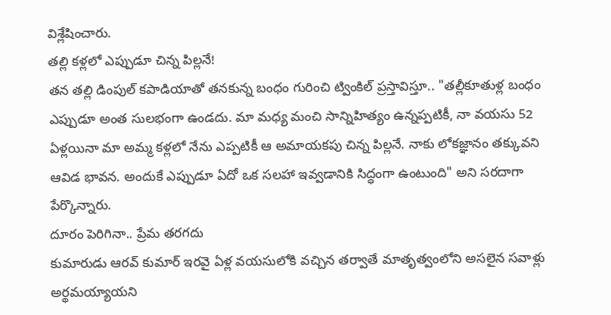విశ్లేషించారు.
తల్లి కళ్లలో ఎప్పుడూ చిన్న పిల్లనే!
తన తల్లి డింపుల్ కపాడియాతో తనకున్న బంధం గురించి ట్వింకిల్ ప్రస్తావిస్తూ.. "తల్లీకూతుళ్ల బంధం ఎప్పుడూ అంత సులభంగా ఉండదు. మా మధ్య మంచి సాన్నిహిత్యం ఉన్నప్పటికీ, నా వయసు 52 ఏళ్లయినా మా అమ్మ కళ్లలో నేను ఎప్పటికీ ఆ అమాయకపు చిన్న పిల్లనే. నాకు లోకజ్ఞానం తక్కువని ఆవిడ భావన. అందుకే ఎప్పుడూ ఏదో ఒక సలహా ఇవ్వడానికి సిద్ధంగా ఉంటుంది" అని సరదాగా పేర్కొన్నారు.
దూరం పెరిగినా.. ప్రేమ తరగదు
కుమారుడు ఆరవ్ కుమార్ ఇరవై ఏళ్ల వయసులోకి వచ్చిన తర్వాతే మాతృత్వంలోని అసలైన సవాళ్లు అర్థమయ్యాయని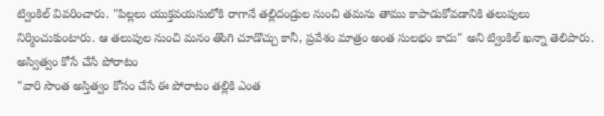ట్వింకిల్ వివరించారు. "పిల్లలు యుక్తవయసులోకి రాగానే తల్లిదండ్రుల నుంచి తమను తాము కాపాడుకోవడానికి తలుపులు నిర్మించుకుంటారు. ఆ తలుపుల నుంచి మనం తొంగి చూడొచ్చు కానీ, ప్రవేశం మాత్రం అంత సులభం కాదు" అని ట్వింకిల్ ఖన్నా తెలిపారు.
అస్విత్వం కోసే చేసే పోరాటం
"వారి సొంత అస్తిత్వం కోసం చేసే ఈ పోరాటం తల్లికి ఎంత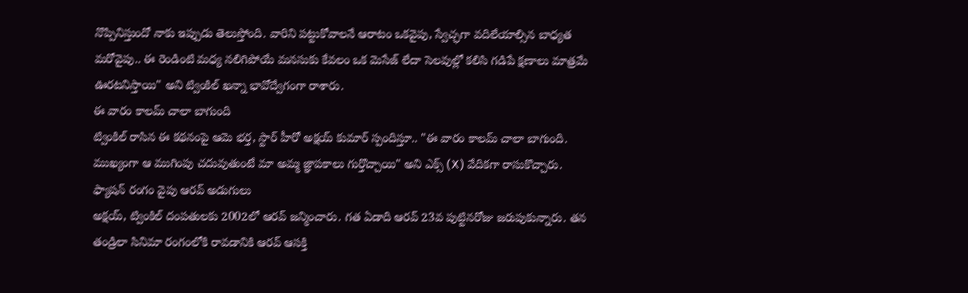నొప్పినిస్తుందో నాకు ఇప్పుడు తెలుస్తోంది. వారిని పట్టుకోవాలనే ఆరాటం ఒకవైపు, స్వేచ్ఛగా వదిలేయాల్సిన బాధ్యత మరోవైపు.. ఈ రెండింటి మధ్య నలిగిపోయే మనసుకు కేవలం ఒక మెసేజ్ లేదా సెలవుల్లో కలిసి గడిపే క్షణాలు మాత్రమే ఊరటనిస్తాయి" అని ట్వింకిల్ ఖన్నా భావోద్వేగంగా రాశారు.
ఈ వారం కాలమ్ చాలా బాగుంది
ట్వింకిల్ రాసిన ఈ కథనంపై ఆమె భర్త, స్టార్ హీరో అక్షయ్ కుమార్ స్పందిస్తూ.. "ఈ వారం కాలమ్ చాలా బాగుంది. ముఖ్యంగా ఆ ముగింపు చదువుతుంటే మా అమ్మ జ్ఞాపకాలు గుర్తొచ్చాయి" అని ఎక్స్ (X) వేదికగా రాసుకొచ్చారు.
ఫ్యాషన్ రంగం వైపు ఆరవ్ అడుగులు
అక్షయ్, ట్వింకిల్ దంపతులకు 2002లో ఆరవ్ జన్మించారు. గత ఏడాది ఆరవ్ 23వ పుట్టినరోజు జరుపుకున్నారు. తన తండ్రిలా సినిమా రంగంలోకి రావడానికి ఆరవ్ ఆసక్తి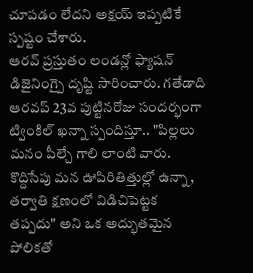చూపడం లేదని అక్షయ్ ఇప్పటికే స్పష్టం చేశారు.
ఆరవ్ ప్రస్తుతం లండన్లో ఫ్యాషన్ డిజైనింగ్పై దృష్టి సారించారు. గతేడాది ఆరవప్ 23వ పుట్టినరోజు సందర్భంగా ట్వింకిల్ ఖన్నా స్పందిస్తూ.. "పిల్లలు మనం పీల్చే గాలి లాంటి వారు. కొద్దిసేపు మన ఊపిరితిత్తుల్లో ఉన్నా, తర్వాతి క్షణంలో విడిచిపెట్టక తప్పదు" అని ఒక అద్భుతమైన పోలికతో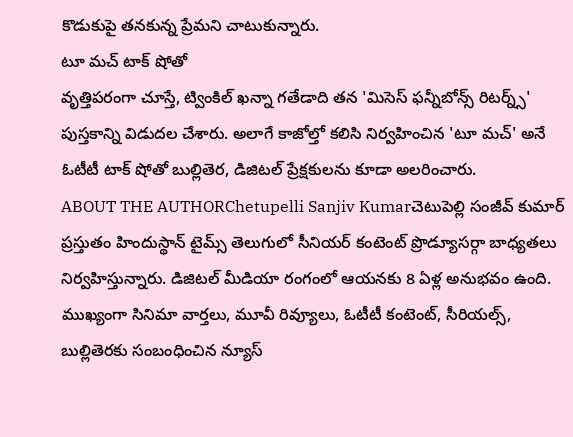కొడుకుపై తనకున్న ప్రేమని చాటుకున్నారు.
టూ మచ్ టాక్ షోతో
వృత్తిపరంగా చూస్తే, ట్వింకిల్ ఖన్నా గతేడాది తన 'మిసెస్ ఫన్నీబోన్స్ రిటర్న్స్' పుస్తకాన్ని విడుదల చేశారు. అలాగే కాజోల్తో కలిసి నిర్వహించిన 'టూ మచ్' అనే ఓటీటీ టాక్ షోతో బుల్లితెర, డిజిటల్ ప్రేక్షకులను కూడా అలరించారు.
ABOUT THE AUTHORChetupelli Sanjiv Kumarచెటుపెల్లి సంజీవ్ కుమార్ ప్రస్తుతం హిందుస్థాన్ టైమ్స్ తెలుగులో సీనియర్ కంటెంట్ ప్రొడ్యూసర్గా బాధ్యతలు నిర్వహిస్తున్నారు. డిజిటల్ మీడియా రంగంలో ఆయనకు 8 ఏళ్ల అనుభవం ఉంది. ముఖ్యంగా సినిమా వార్తలు, మూవీ రివ్యూలు, ఓటీటీ కంటెంట్, సీరియల్స్, బుల్లితెరకు సంబంధించిన న్యూస్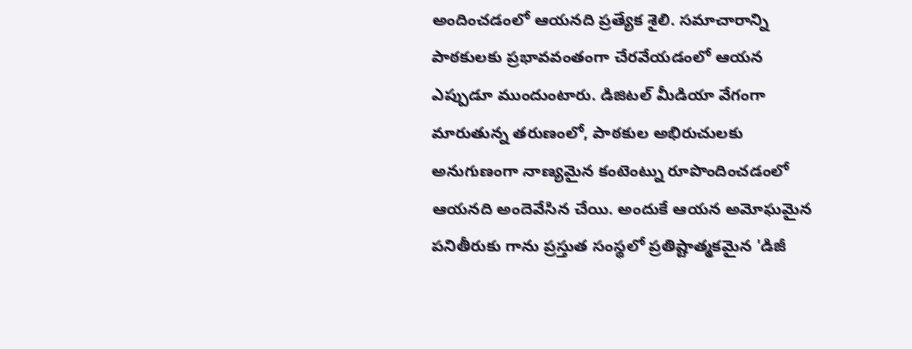అందించడంలో ఆయనది ప్రత్యేక శైలి. సమాచారాన్ని పాఠకులకు ప్రభావవంతంగా చేరవేయడంలో ఆయన ఎప్పుడూ ముందుంటారు. డిజిటల్ మీడియా వేగంగా మారుతున్న తరుణంలో, పాఠకుల అభిరుచులకు అనుగుణంగా నాణ్యమైన కంటెంట్ను రూపొందించడంలో ఆయనది అందెవేసిన చేయి. అందుకే ఆయన అమోఘమైన పనితీరుకు గాను ప్రస్తుత సంస్థలో ప్రతిష్టాత్మకమైన 'డిజీ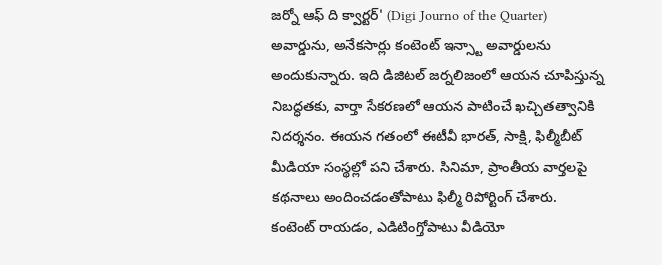జర్నో ఆఫ్ ది క్వార్టర్' (Digi Journo of the Quarter) అవార్డును, అనేకసార్లు కంటెంట్ ఇన్స్టా అవార్డులను అందుకున్నారు. ఇది డిజిటల్ జర్నలిజంలో ఆయన చూపిస్తున్న నిబద్ధతకు, వార్తా సేకరణలో ఆయన పాటించే ఖచ్చితత్వానికి నిదర్శనం. ఈయన గతంలో ఈటీవీ భారత్, సాక్షి, ఫిల్మీబీట్ మీడియా సంస్థల్లో పని చేశారు. సినిమా, ప్రాంతీయ వార్తలపై కథనాలు అందించడంతోపాటు ఫిల్మీ రిపోర్టింగ్ చేశారు. కంటెంట్ రాయడం, ఎడిటింగ్తోపాటు వీడియో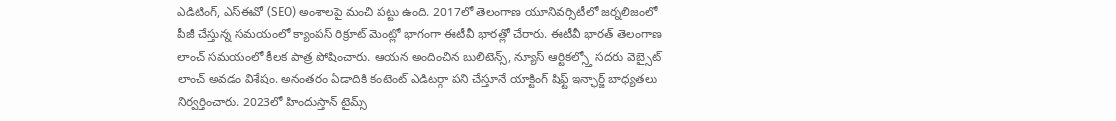ఎడిటింగ్, ఎస్ఈవో (SEO) అంశాలపై మంచి పట్టు ఉంది. 2017లో తెలంగాణ యూనివర్సిటీలో జర్నలిజంలో పీజీ చేస్తున్న సమయంలో క్యాంపస్ రిక్రూట్ మెంట్లో భాగంగా ఈటీవీ భారత్లో చేరారు. ఈటీవీ భారత్ తెలంగాణ లాంచ్ సమయంలో కీలక పాత్ర పోషించారు. ఆయన అందించిన బులిటెన్స్, న్యూస్ ఆర్టికల్స్తో సదరు వెబ్సైట్ లాంచ్ అవడం విశేషం. అనంతరం ఏడాదికి కంటెంట్ ఎడిటర్గా పని చేస్తూనే యాక్టింగ్ షిఫ్ట్ ఇన్ఛార్జ్ బాధ్యతలు నిర్వర్తించారు. 2023లో హిందుస్తాన్ టైమ్స్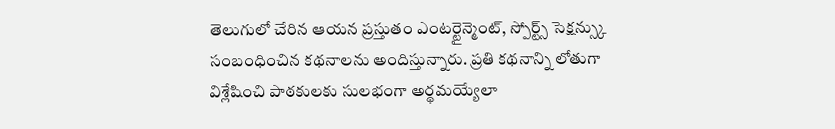తెలుగులో చేరిన ఆయన ప్రస్తుతం ఎంటర్టైన్మెంట్, స్పోర్ట్స్ సెక్షన్స్కు సంబంధించిన కథనాలను అందిస్తున్నారు. ప్రతి కథనాన్ని లోతుగా విశ్లేషించి పాఠకులకు సులభంగా అర్థమయ్యేలా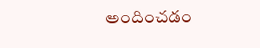అందించడం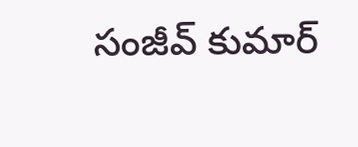సంజీవ్ కుమార్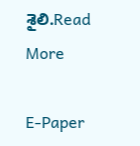శైలి.Read More

E-Paper